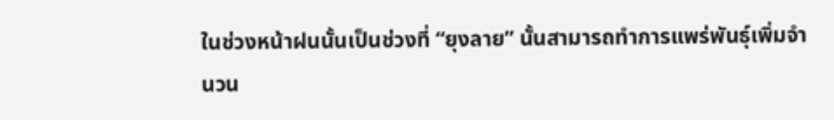ในช่วงหน้าฝนนั้นเป็นช่วงที่ “ยุงลาย” นั้นสามารถทำการแพร่พันธุ์เพิ่มจำนวน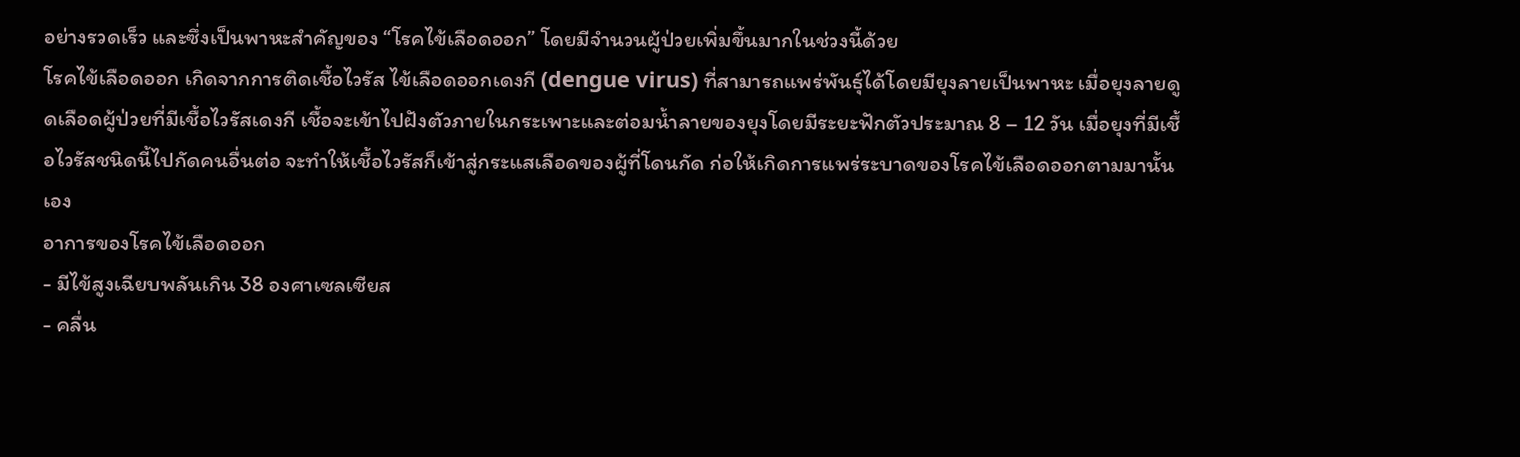อย่างรวดเร็ว และซึ่งเป็นพาหะสำคัญของ “โรคไข้เลือดออก” โดยมีจำนวนผู้ป่วยเพิ่มขึ้นมากในช่วงนี้ด้วย
โรคไข้เลือดออก เกิดจากการติดเชื้อไวรัส ไข้เลือดออกเดงกี (dengue virus) ที่สามารถแพร่พันธุ์ได้โดยมียุงลายเป็นพาหะ เมื่อยุงลายดูดเลือดผู้ป่วยที่มีเชื้อไวรัสเดงกี เชื้อจะเข้าไปฝังตัวภายในกระเพาะและต่อมน้ำลายของยุงโดยมีระยะฟักตัวประมาณ 8 – 12 วัน เมื่อยุงที่มีเชื้อไวรัสชนิดนี้ไปกัดคนอื่นต่อ จะทำให้เชื้อไวรัสก็เข้าสู่กระแสเลือดของผู้ที่โดนกัด ก่อให้เกิดการแพร่ระบาดของโรคไข้เลือดออกตามมานั้นเอง
อาการของโรคไข้เลือดออก
- มีไข้สูงเฉียบพลันเกิน 38 องศาเซลเซียส
- คลื่น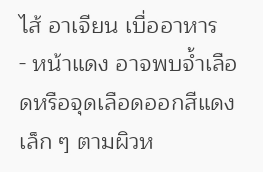ไส้ อาเจียน เบื่ออาหาร
- หน้าแดง อาจพบจ้ำเลือดหรือจุดเลือดออกสีแดงเล็ก ๆ ตามผิวห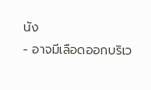นัง
- อาจมีเลือดออกบริเว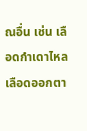ณอื่น เช่น เลือดกำเดาไหล เลือดออกตา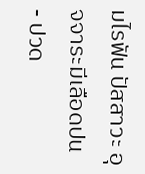มไรฟัน ปัสสาวะ อุจจาระมีเลือดปน
- ปวด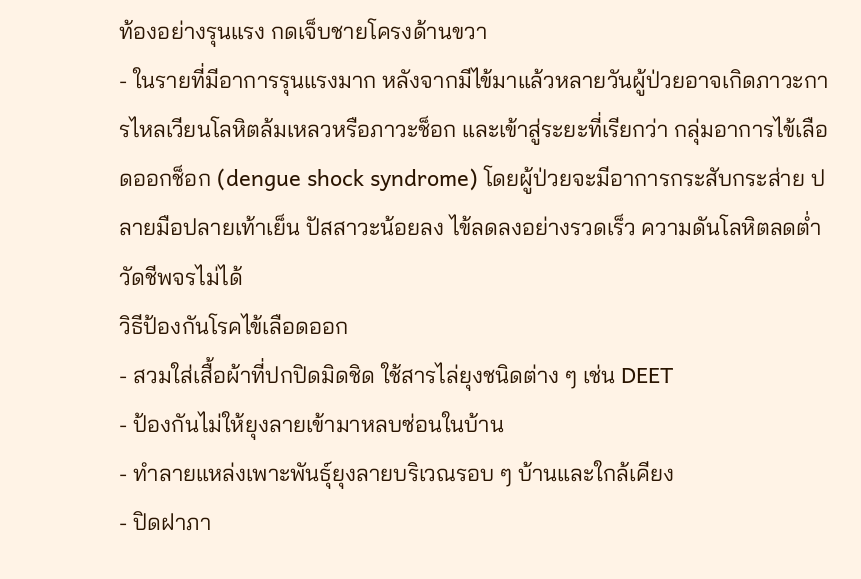ท้องอย่างรุนแรง กดเจ็บชายโครงด้านขวา
- ในรายที่มีอาการรุนแรงมาก หลังจากมีไข้มาแล้วหลายวันผู้ป่วยอาจเกิดภาวะการไหลเวียนโลหิตล้มเหลวหรือภาวะช็อก และเข้าสู่ระยะที่เรียกว่า กลุ่มอาการไข้เลือดออกช็อก (dengue shock syndrome) โดยผู้ป่วยจะมีอาการกระสับกระส่าย ปลายมือปลายเท้าเย็น ปัสสาวะน้อยลง ไข้ลดลงอย่างรวดเร็ว ความดันโลหิตลดต่ำ วัดชีพจรไม่ได้
วิธีป้องกันโรคไข้เลือดออก
- สวมใส่เสื้อผ้าที่ปกปิดมิดชิด ใช้สารไล่ยุงชนิดต่าง ๆ เช่น DEET
- ป้องกันไม่ให้ยุงลายเข้ามาหลบซ่อนในบ้าน
- ทำลายแหล่งเพาะพันธุ์ยุงลายบริเวณรอบ ๆ บ้านและใกล้เคียง
- ปิดฝาภา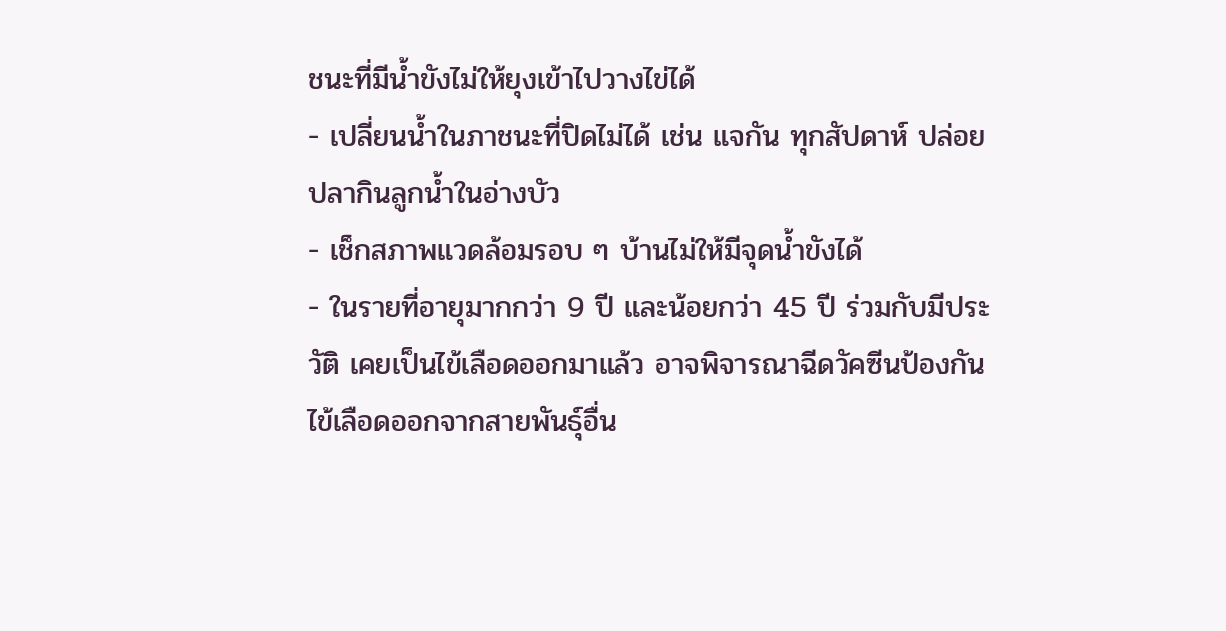ชนะที่มีน้ำขังไม่ให้ยุงเข้าไปวางไข่ได้
- เปลี่ยนน้ำในภาชนะที่ปิดไม่ได้ เช่น แจกัน ทุกสัปดาห์ ปล่อยปลากินลูกน้ำในอ่างบัว
- เช็กสภาพแวดล้อมรอบ ๆ บ้านไม่ให้มีจุดน้ำขังได้
- ในรายที่อายุมากกว่า 9 ปี และน้อยกว่า 45 ปี ร่วมกับมีประวัติ เคยเป็นไข้เลือดออกมาแล้ว อาจพิจารณาฉีดวัคซีนป้องกันไข้เลือดออกจากสายพันธุ์อื่น